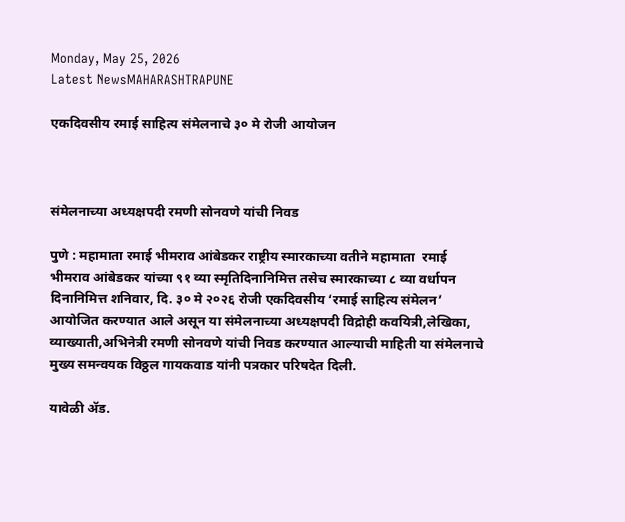Monday, May 25, 2026
Latest NewsMAHARASHTRAPUNE

एकदिवसीय रमाई साहित्य संमेलनाचे ३० मे रोजी आयोजन



संमेलनाच्या अध्यक्षपदी रमणी सोनवणे यांची निवड

पुणे : महामाता रमाई भीमराव आंबेडकर राष्ट्रीय स्मारकाच्या वतीने महामाता  रमाई भीमराव आंबेडकर यांच्या ९१ व्या स्मृतिदिनानिमित्त तसेच स्मारकाच्या ८ व्या वर्धापन दिनानिमित्त शनिवार, दि. ३० मे २०२६ रोजी एकदिवसीय ‘रमाई साहित्य संमेलन’ आयोजित करण्यात आले असून या संमेलनाच्या अध्यक्षपदी विद्रोही कवयित्री,लेखिका, व्याख्याती,अभिनेत्री रमणी सोनवणे यांची निवड करण्यात आल्याची माहिती या संमेलनाचे मुख्य समन्वयक विठ्ठल गायकवाड यांनी पत्रकार परिषदेत दिली.

यावेळी ॲड.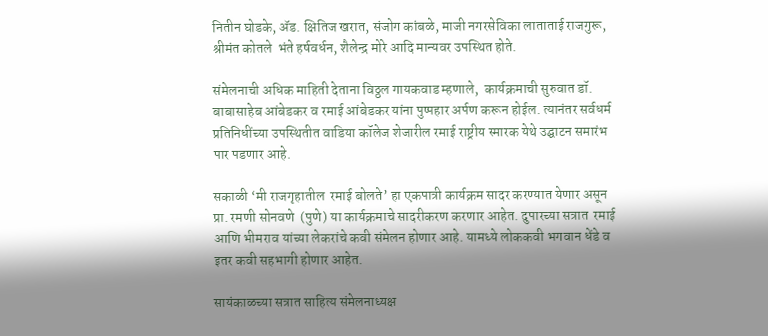नितीन घोडके, ॲड. क्षितिज खरात, संजोग कांबळे, माजी नगरसेविका लाताताई राजगुरू, श्रीमंत कोतले  भंते हर्षवर्धन, शैलेन्द्र मोरे आदि मान्यवर उपस्थित होते.

संमेलनाची अधिक माहिती देताना विठ्ठल गायकवाड म्हणाले,  कार्यक्रमाची सुरुवात डॉ. बाबासाहेब आंबेडकर व रमाई आंबेडकर यांना पुष्पहार अर्पण करून होईल. त्यानंतर सर्वधर्म प्रतिनिधींच्या उपस्थितीत वाडिया कॉलेज शेजारील रमाई राष्ट्रीय स्मारक येथे उद्घाटन समारंभ पार पडणार आहे.

सकाळी ‘मी राजगृहातील  रमाई बोलते’ हा एकपात्री कार्यक्रम सादर करण्यात येणार असून प्रा. रमणी सोनवणे  (पुणे) या कार्यक्रमाचे सादरीकरण करणार आहेत. दुपारच्या सत्रात  रमाई आणि भीमराव यांच्या लेकरांचे कवी संमेलन होणार आहे. यामध्ये लोककवी भगवान धेंडे व इतर कवी सहभागी होणार आहेत.

सायंकाळच्या सत्रात साहित्य संमेलनाध्यक्ष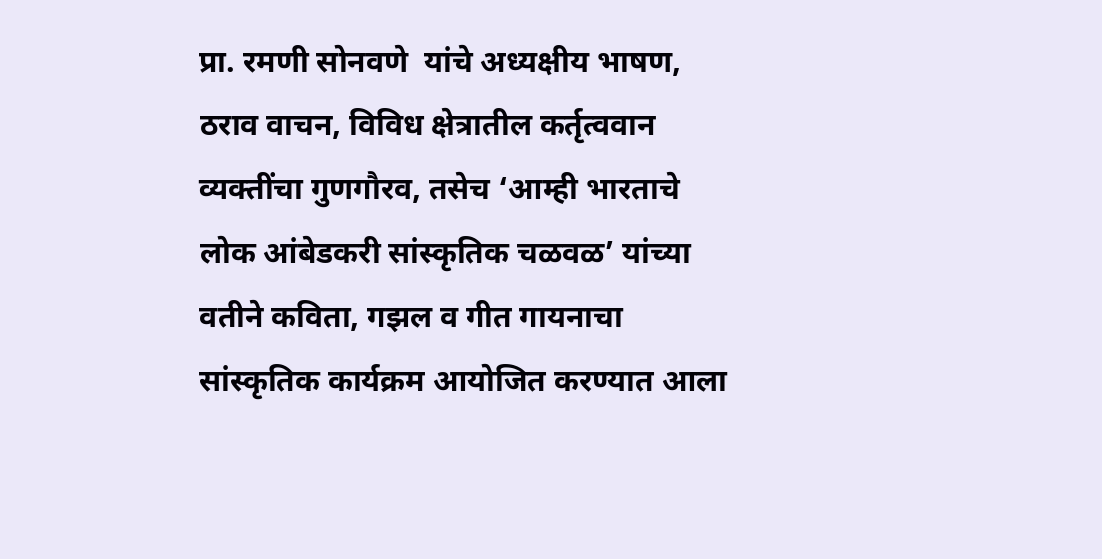प्रा. रमणी सोनवणे  यांचे अध्यक्षीय भाषण, ठराव वाचन, विविध क्षेत्रातील कर्तृत्ववान व्यक्तींचा गुणगौरव, तसेच ‘आम्ही भारताचे लोक आंबेडकरी सांस्कृतिक चळवळ’ यांच्या वतीने कविता, गझल व गीत गायनाचा सांस्कृतिक कार्यक्रम आयोजित करण्यात आला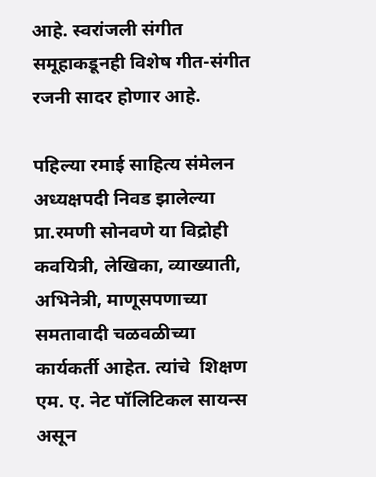आहे. स्वरांजली संगीत समूहाकडूनही विशेष गीत-संगीत रजनी सादर होणार आहे.

पहिल्या रमाई साहित्य संमेलन  अध्यक्षपदी निवड झालेल्या   प्रा.रमणी सोनवणे या विद्रोही कवयित्री, लेखिका, व्याख्याती, अभिनेत्री, माणूसपणाच्या समतावादी चळवळीच्या कार्यकर्ती आहेत. त्यांचे  शिक्षण एम. ए. नेट पॉलिटिकल सायन्स असून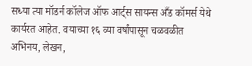सध्या त्या मॉडर्न कॉलेज ऑफ आर्ट्स सायन्स अँड कॉमर्स येथे कार्यरत आहेत. वयाच्या १६ व्या वर्षांपासून चळवळीत अभिनय, लेखन,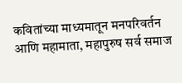कवितांच्या माध्यमातून मनपरिवर्तन आणि महामाता, महापुरुष सर्व समाज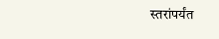स्तरांपर्यंत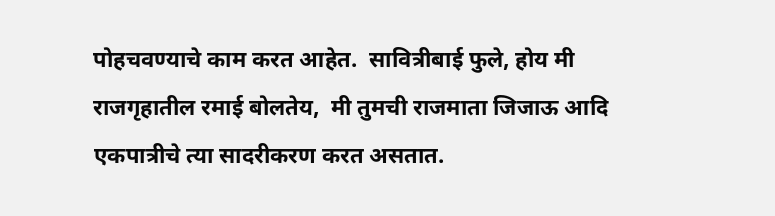पोहचवण्याचे काम करत आहेत.  सावित्रीबाई फुले, होय मी राजगृहातील रमाई बोलतेय,  मी तुमची राजमाता जिजाऊ आदि एकपात्रीचे त्या सादरीकरण करत असतात.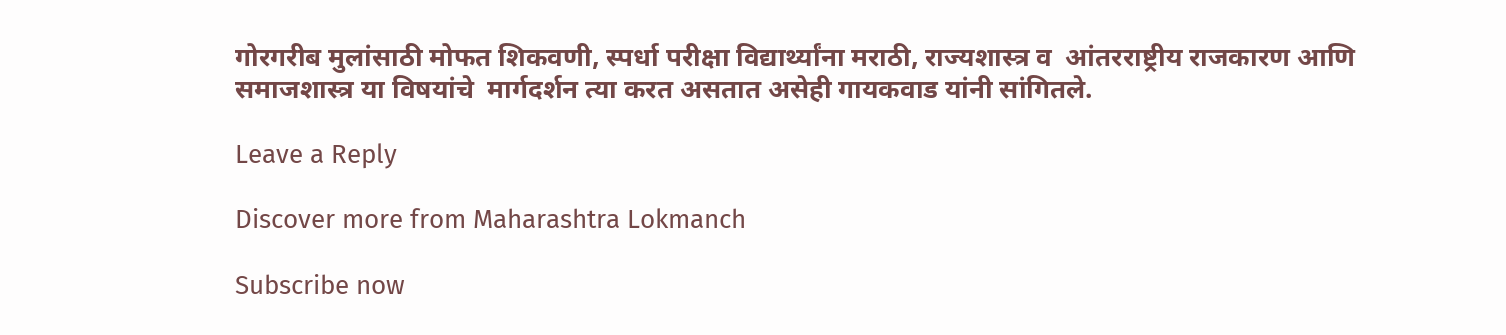गोरगरीब मुलांसाठी मोफत शिकवणी, स्पर्धा परीक्षा विद्यार्थ्यांना मराठी, राज्यशास्त्र व  आंतरराष्ट्रीय राजकारण आणि समाजशास्त्र या विषयांचे  मार्गदर्शन त्या करत असतात असेही गायकवाड यांनी सांगितले.

Leave a Reply

Discover more from Maharashtra Lokmanch

Subscribe now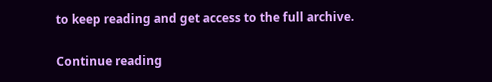to keep reading and get access to the full archive.

Continue reading